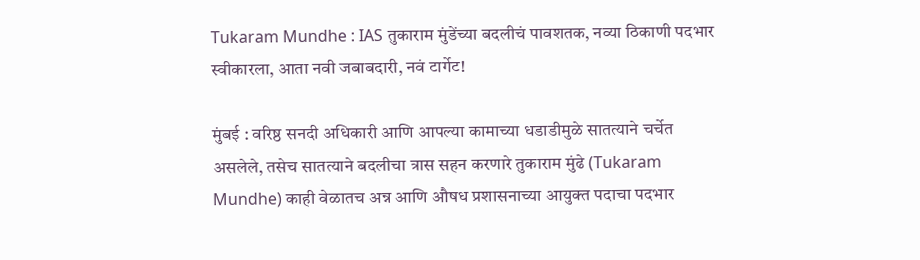Tukaram Mundhe : IAS तुकाराम मुंडेंच्या बदलीचं पावशतक, नव्या ठिकाणी पदभार स्वीकारला, आता नवी जबाबदारी, नवं टार्गेट!

मुंबई : वरिष्ठ सनदी अधिकारी आणि आपल्या कामाच्या धडाडीमुळे सातत्याने चर्चेत असलेले, तसेच सातत्याने बदलीचा त्रास सहन करणारे तुकाराम मुंढे (Tukaram Mundhe) काही वेळातच अन्न आणि औषध प्रशासनाच्या आयुक्त पदाचा पदभार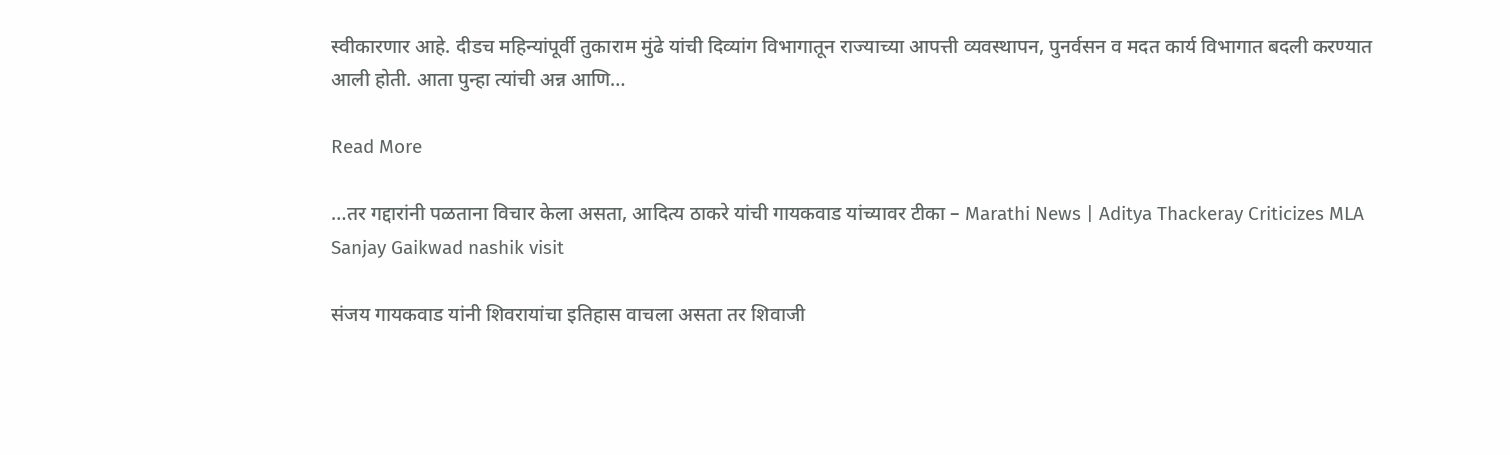स्वीकारणार आहे. दीडच महिन्यांपूर्वी तुकाराम मुंढे यांची दिव्यांग विभागातून राज्याच्या आपत्ती व्यवस्थापन, पुनर्वसन व मदत कार्य विभागात बदली करण्यात आली होती. आता पुन्हा त्यांची अन्न आणि…

Read More

…तर गद्दारांनी पळताना विचार केला असता, आदित्य ठाकरे यांची गायकवाड यांच्यावर टीका – Marathi News | Aditya Thackeray Criticizes MLA Sanjay Gaikwad nashik visit

संजय गायकवाड यांनी शिवरायांचा इतिहास वाचला असता तर शिवाजी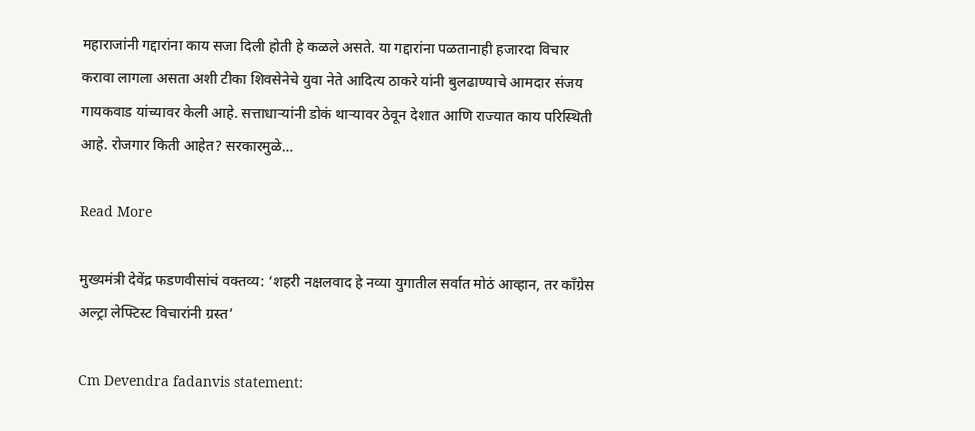महाराजांनी गद्दारांना काय सजा दिली होती हे कळले असते. या गद्दारांना पळतानाही हजारदा विचार करावा लागला असता अशी टीका शिवसेनेचे युवा नेते आदित्य ठाकरे यांनी बुलढाण्याचे आमदार संजय गायकवाड यांच्यावर केली आहे. सत्ताधाऱ्यांनी डोकं थाऱ्यावर ठेवून देशात आणि राज्यात काय परिस्थिती आहे. रोजगार किती आहेत? सरकारमुळे…

Read More

मुख्यमंत्री देवेंद्र फडणवीसांचं वक्तव्य: ‘शहरी नक्षलवाद हे नव्या युगातील सर्वात मोठं आव्हान, तर काँग्रेस अल्ट्रा लेफ्टिस्ट विचारांनी ग्रस्त’

Cm Devendra fadanvis statement: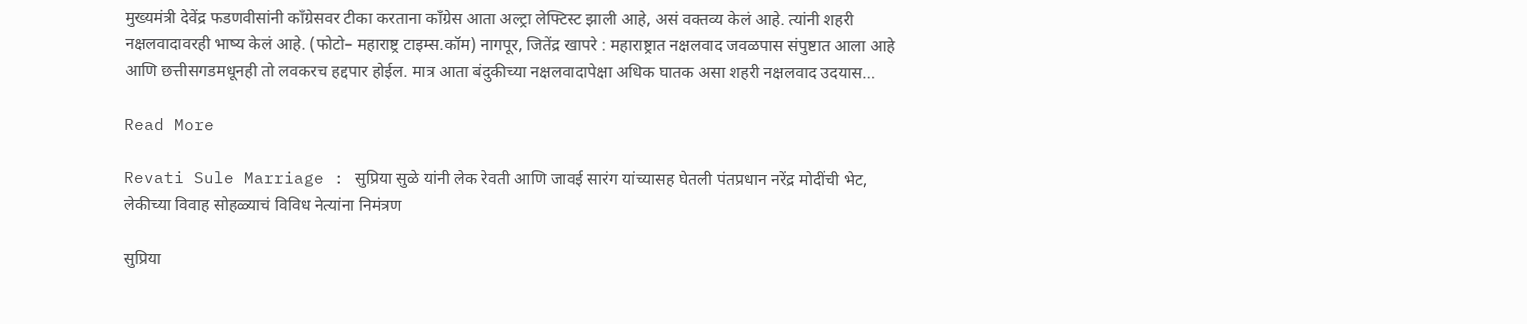मुख्यमंत्री देवेंद्र फडणवीसांनी काँग्रेसवर टीका करताना काँग्रेस आता अल्ट्रा लेफ्टिस्ट झाली आहे, असं वक्तव्य केलं आहे. त्यांनी शहरी नक्षलवादावरही भाष्य केलं आहे. (फोटो– महाराष्ट्र टाइम्स.कॉम) नागपूर, जितेंद्र खापरे : महाराष्ट्रात नक्षलवाद जवळपास संपुष्टात आला आहे आणि छत्तीसगडमधूनही तो लवकरच हद्दपार होईल. मात्र आता बंदुकीच्या नक्षलवादापेक्षा अधिक घातक असा शहरी नक्षलवाद उदयास…

Read More

Revati Sule Marriage : सुप्रिया सुळे यांनी लेक रेवती आणि जावई सारंग यांच्यासह घेतली पंतप्रधान नरेंद्र मोदींची भेट, लेकीच्या विवाह सोहळ्याचं विविध नेत्यांना निमंत्रण

सुप्रिया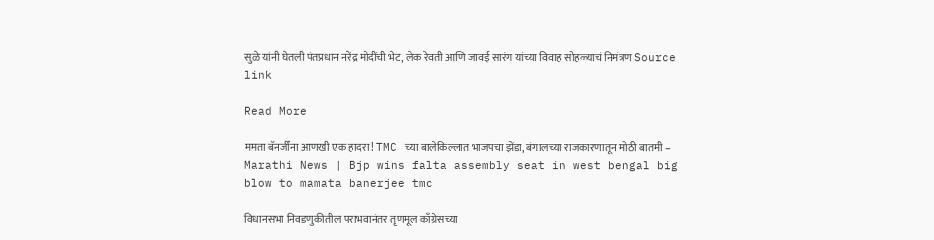सुळे यांनी घेतली पंतप्रधान नरेंद्र मोदींची भेट, लेक रेवती आणि जावई सारंग यांच्या विवाह सोहळ्याचं निमंत्रण Source link

Read More

ममता बॅनर्जींना आणखी एक हादरा! TMC च्या बालेकिल्लात भाजपचा झेंडा, बंगालच्या राजकारणातून मोठी बातमी – Marathi News | Bjp wins falta assembly seat in west bengal big blow to mamata banerjee tmc

विधानसभा निवडणुकीतील पराभवानंतर तृणमूल काँग्रेसच्या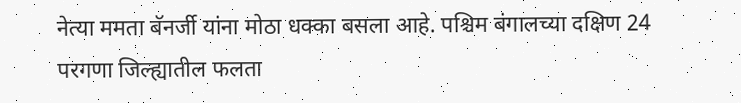नेत्या ममता बॅनर्जी यांना मोठा धक्का बसला आहे. पश्चिम बंगालच्या दक्षिण 24 परगणा जिल्ह्यातील फलता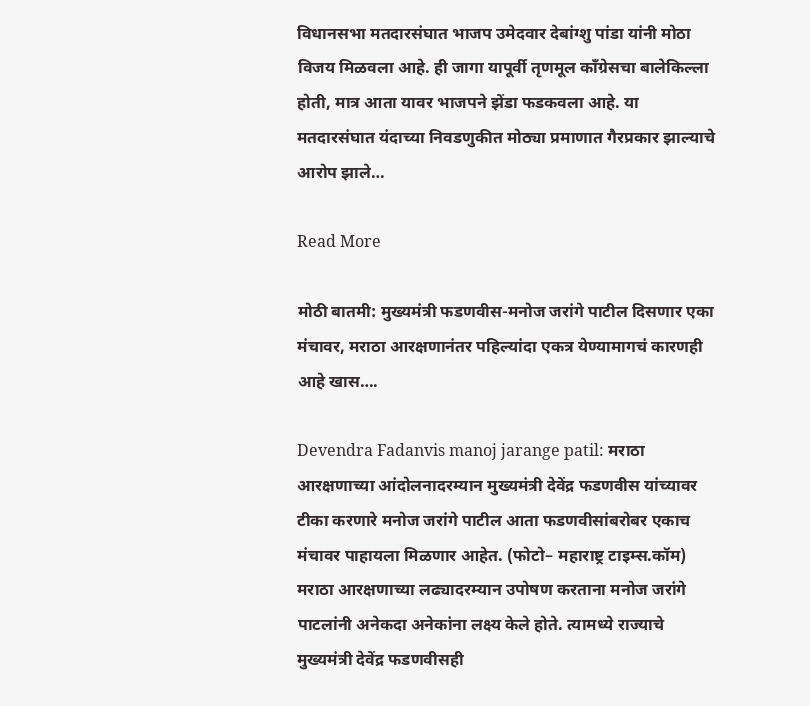विधानसभा मतदारसंघात भाजप उमेदवार देबांग्शु पांडा यांनी मोठा विजय मिळवला आहे. ही जागा यापूर्वी तृणमूल काँग्रेसचा बालेकिल्ला होती, मात्र आता यावर भाजपने झेंडा फडकवला आहे. या मतदारसंघात यंदाच्या निवडणुकीत मोठ्या प्रमाणात गैरप्रकार झाल्याचे आरोप झाले…

Read More

मोठी बातमी: मुख्यमंत्री फडणवीस-मनोज जरांगे पाटील दिसणार एका मंचावर, मराठा आरक्षणानंतर पहिल्यांदा एकत्र येण्यामागचं कारणही आहे खास….

Devendra Fadanvis manoj jarange patil: मराठा आरक्षणाच्या आंदोलनादरम्यान मुख्यमंत्री देवेंद्र फडणवीस यांच्यावर टीका करणारे मनोज जरांगे पाटील आता फडणवीसांबरोबर एकाच मंचावर पाहायला मिळणार आहेत. (फोटो– महाराष्ट्र टाइम्स.कॉम) मराठा आरक्षणाच्या लढ्यादरम्यान उपोषण करताना मनोज जरांगे पाटलांनी अनेकदा अनेकांना लक्ष्य केले होते. त्यामध्ये राज्याचे मुख्यमंत्री देवेंद्र फडणवीसही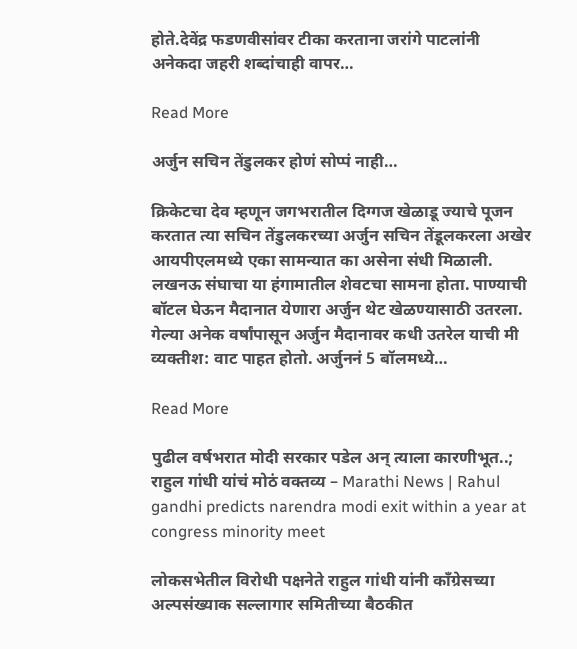होते.देवेंद्र फडणवीसांवर टीका करताना जरांगे पाटलांनी अनेकदा जहरी शब्दांचाही वापर…

Read More

अर्जुन सचिन तेंडुलकर होणं सोप्पं नाही…

क्रिकेटचा देव म्हणून जगभरातील दिग्गज खेळाडू ज्याचे पूजन करतात त्या सचिन तेंडुलकरच्या अर्जुन सचिन तेंडूलकरला अखेर आयपीएलमध्ये एका सामन्यात का असेना संधी मिळाली. लखनऊ संघाचा या हंगामातील शेवटचा सामना होता. पाण्याची बॉटल घेऊन मैदानात येणारा अर्जुन थेट खेळण्यासाठी उतरला. गेल्या अनेक वर्षांपासून अर्जुन मैदानावर कधी उतरेल याची मी व्यक्तीश: वाट पाहत होतो. अर्जुननं 5 बॉलमध्ये…

Read More

पुढील वर्षभरात मोदी सरकार पडेल अन् त्याला कारणीभूत..; राहुल गांधी यांचं मोठं वक्तव्य – Marathi News | Rahul gandhi predicts narendra modi exit within a year at congress minority meet

लोकसभेतील विरोधी पक्षनेते राहुल गांधी यांनी काँग्रेसच्या अल्पसंख्याक सल्लागार समितीच्या बैठकीत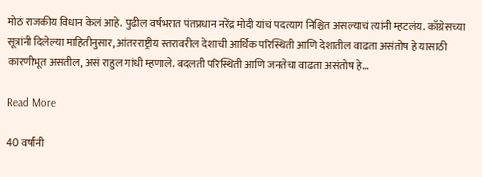मोठं राजकीय विधान केलं आहे. पुढील वर्षभरात पंतप्रधान नरेंद्र मोदी यांचं पदत्याग निश्चित असल्याचं त्यांनी म्हटलंय. काँग्रेसच्या सूत्रांनी दिलेल्या माहितीनुसार, आंतरराष्ट्रीय स्तरावरील देशाची आर्थिक परिस्थिती आणि देशातील वाढता असंतोष हे यासाठी कारणीभूत असतील, असं राहुल गांधी म्हणाले. बदलती परिस्थिती आणि जनतेचा वाढता असंतोष हे…

Read More

40 वर्षांनी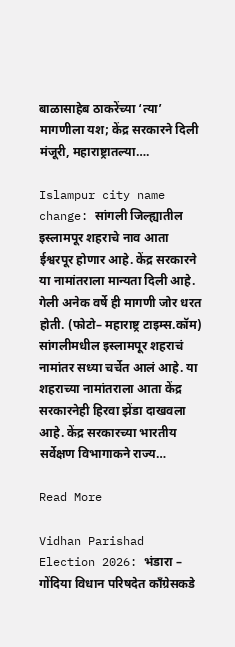बाळासाहेब ठाकरेंच्या ‘त्या’ मागणीला यश; केंद्र सरकारने दिली मंजूरी, महाराष्ट्रातल्या….

Islampur city name change: सांगली जिल्ह्यातील इस्लामपूर शहराचे नाव आता ईश्वरपूर होणार आहे. केंद्र सरकारने या नामांतराला मान्यता दिली आहे. गेली अनेक वर्षे ही मागणी जोर धरत होती. (फोटो– महाराष्ट्र टाइम्स.कॉम) सांगलीमधील इस्लामपूर शहराचं नामांतर सध्या चर्चेत आलं आहे. या शहराच्या नामांतराला आता केंद्र सरकारनेही हिरवा झेंडा दाखवला आहे. केंद्र सरकारच्या भारतीय सर्वेक्षण विभागाकने राज्य…

Read More

Vidhan Parishad Election 2026: भंडारा – गोंदिया विधान परिषदेत काँग्रेसकडे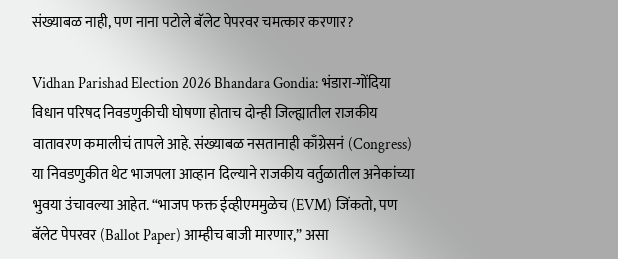संख्याबळ नाही, पण नाना पटोले बॅलेट पेपरवर चमत्कार करणार?

Vidhan Parishad Election 2026 Bhandara Gondia: भंडारा-गोंदिया विधान परिषद निवडणुकीची घोषणा होताच दोन्ही जिल्ह्यातील राजकीय वातावरण कमालीचं तापले आहे. संख्याबळ नसतानाही काँग्रेसनं (Congress) या निवडणुकीत थेट भाजपला आव्हान दिल्याने राजकीय वर्तुळातील अनेकांच्या भुवया उंचावल्या आहेत. “भाजप फक्त ईव्हीएममुळेच (EVM) जिंकतो, पण बॅलेट पेपरवर (Ballot Paper) आम्हीच बाजी मारणार,” असा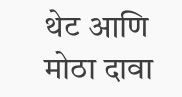थेट आणि मोठा दावा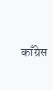काँग्रेस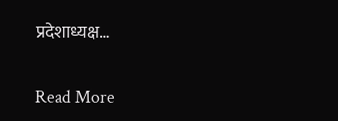प्रदेशाध्यक्ष…

Read More